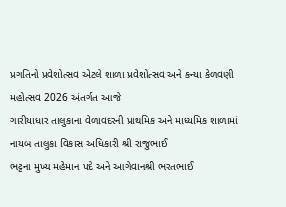પ્રગતિનો પ્રવેશોત્સવ એટલે શાળા પ્રવેશોત્સવ અને કન્યા કેળવણી મહોત્સવ 2026 અંતર્ગત આજે
ગારીયાધાર તાલુકાના વેળાવદરની પ્રાથમિક અને માધ્યમિક શાળામાં નાયબ તાલુકા વિકાસ અધિકારી શ્રી રાજુભાઈ
ભટ્ટના મુખ્ય મહેમાન પદે અને આગેવાનશ્રી ભરતભાઈ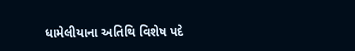ધામેલીયાના અતિથિ વિશેષ પદે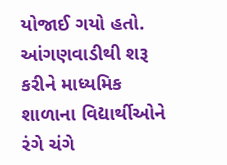યોજાઈ ગયો હતો.
આંગણવાડીથી શરૂ કરીને માધ્યમિક શાળાના વિદ્યાર્થીઓને રંગે ચંગે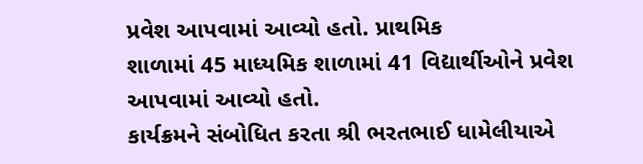પ્રવેશ આપવામાં આવ્યો હતો. પ્રાથમિક
શાળામાં 45 માધ્યમિક શાળામાં 41 વિદ્યાર્થીઓને પ્રવેશ આપવામાં આવ્યો હતો.
કાર્યક્રમને સંબોધિત કરતા શ્રી ભરતભાઈ ધામેલીયાએ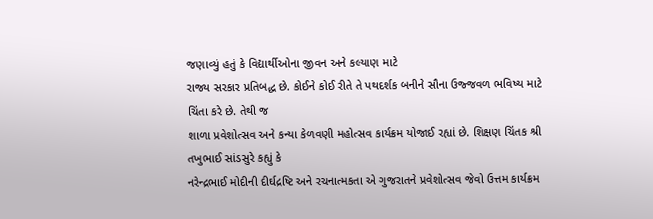જણાવ્યું હતું કે વિદ્યાર્થીઓના જીવન અને કલ્યાણ માટે
રાજ્ય સરકાર પ્રતિબદ્ધ છે. કોઈને કોઈ રીતે તે પથદર્શક બનીને સૌના ઉજ્જવળ ભવિષ્ય માટે ચિંતા કરે છે. તેથી જ
શાળા પ્રવેશોત્સવ અને કન્યા કેળવણી મહોત્સવ કાર્યક્રમ યોજાઈ રહ્યાં છે. શિક્ષણ ચિંતક શ્રી તખુભાઈ સાંડસુરે કહ્યું કે
નરેન્દ્રભાઈ મોદીની દીર્ઘદ્રષ્ટિ અને રચનાત્મકતા એ ગુજરાતને પ્રવેશોત્સવ જેવો ઉત્તમ કાર્યક્રમ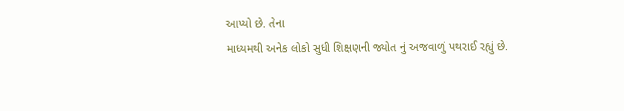આપ્યો છે. તેના
માધ્યમથી અનેક લોકો સુધી શિક્ષણની જ્યોત નું અજવાળું પથરાઈ રહ્યું છે.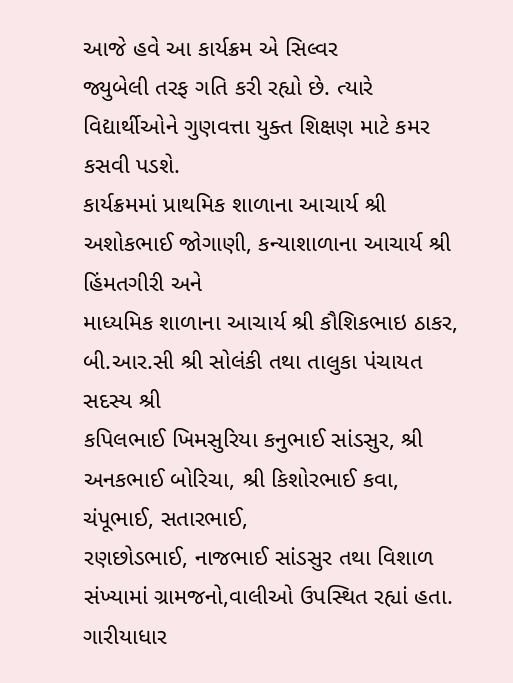આજે હવે આ કાર્યક્રમ એ સિલ્વર
જ્યુબેલી તરફ ગતિ કરી રહ્યો છે. ત્યારે વિદ્યાર્થીઓને ગુણવત્તા યુક્ત શિક્ષણ માટે કમર કસવી પડશે.
કાર્યક્રમમાં પ્રાથમિક શાળાના આચાર્ય શ્રી અશોકભાઈ જોગાણી, કન્યાશાળાના આચાર્ય શ્રી હિંમતગીરી અને
માધ્યમિક શાળાના આચાર્ય શ્રી કૌશિકભાઇ ઠાકર, બી.આર.સી શ્રી સોલંકી તથા તાલુકા પંચાયત સદસ્ય શ્રી
કપિલભાઈ ખિમસુરિયા કનુભાઈ સાંડસુર, શ્રી અનકભાઈ બોરિચા, શ્રી કિશોરભાઈ કવા, ચંપૂભાઈ, સતારભાઈ,
રણછોડભાઈ, નાજભાઈ સાંડસુર તથા વિશાળ સંખ્યામાં ગ્રામજનો,વાલીઓ ઉપસ્થિત રહ્યાં હતા.
ગારીયાધાર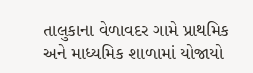તાલુકાના વેળાવદર ગામે પ્રાથમિક અને માધ્યમિક શાળામાં યોજાયો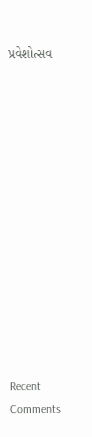પ્રવેશોત્સવ














Recent Comments